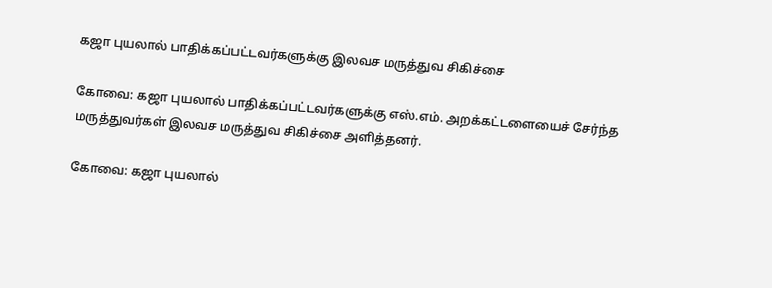கஜா புயலால் பாதிக்கப்பட்டவர்களுக்கு இலவச மருத்துவ சிகிச்சை

கோவை: கஜா புயலால் பாதிக்கப்பட்டவர்களுக்கு எஸ்.எம். அறக்கட்டளையைச் சேர்ந்த மருத்துவர்கள் இலவச மருத்துவ சிகிச்சை அளித்தனர்.

கோவை: கஜா புயலால்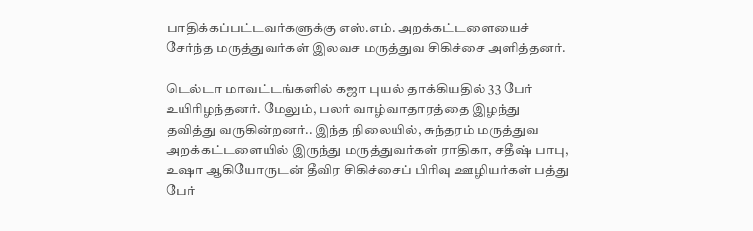பாதிக்கப்பட்டவர்களுக்கு எஸ்.எம். அறக்கட்டளையைச் சேர்ந்த மருத்துவர்கள் இலவச மருத்துவ சிகிச்சை அளித்தனர்.

டெல்டா மாவட்டங்களில் கஜா புயல் தாக்கியதில் 33 பேர் உயிரிழந்தனர். மேலும், பலர் வாழ்வாதாரத்தை இழந்து தவித்து வருகின்றனர்.. இந்த நிலையில், சுந்தரம் மருத்துவ அறக்கட்டளையில் இருந்து மருத்துவர்கள் ராதிகா, சதீஷ் பாபு, உஷா ஆகியோருடன் தீவிர சிகிச்சைப் பிரிவு ஊழியர்கள் பத்து பேர்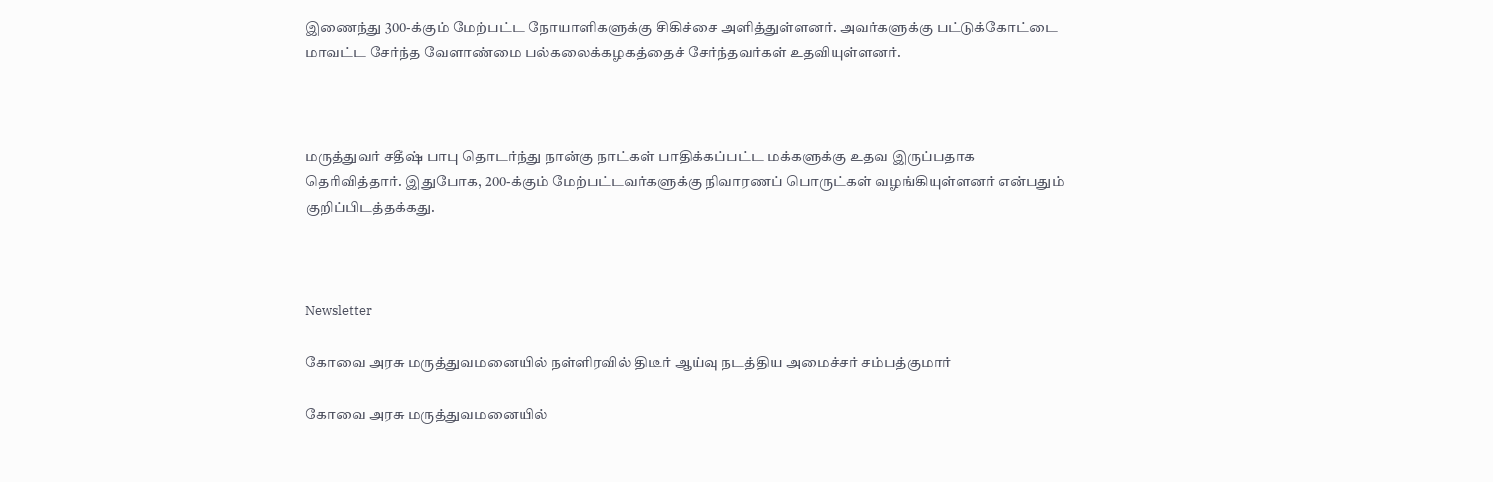இணைந்து 300-க்கும் மேற்பட்ட நோயாளிகளுக்கு சிகிச்சை அளித்துள்ளனர். அவர்களுக்கு பட்டுக்கோட்டை மாவட்ட சேர்ந்த வேளாண்மை பல்கலைக்கழகத்தைச் சேர்ந்தவர்கள் உதவியுள்ளனர்.



மருத்துவர் சதீஷ் பாபு தொடர்ந்து நான்கு நாட்கள் பாதிக்கப்பட்ட மக்களுக்கு உதவ இருப்பதாக தெரிவித்தார். இதுபோக, 200-க்கும் மேற்பட்டவர்களுக்கு நிவாரணப் பொருட்கள் வழங்கியுள்ளனர் என்பதும் குறிப்பிடத்தக்கது.



Newsletter

கோவை அரசு மருத்துவமனையில் நள்ளிரவில் திடீர் ஆய்வு நடத்திய அமைச்சர் சம்பத்குமார்

கோவை அரசு மருத்துவமனையில்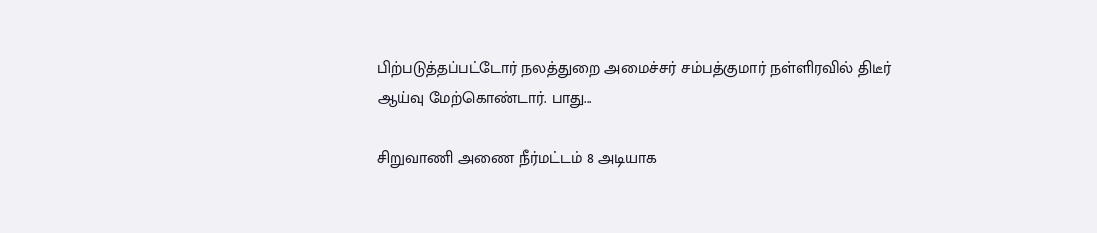பிற்படுத்தப்பட்டோர் நலத்துறை அமைச்சர் சம்பத்குமார் நள்ளிரவில் திடீர் ஆய்வு மேற்கொண்டார். பாது...

சிறுவாணி அணை நீர்மட்டம் 8 அடியாக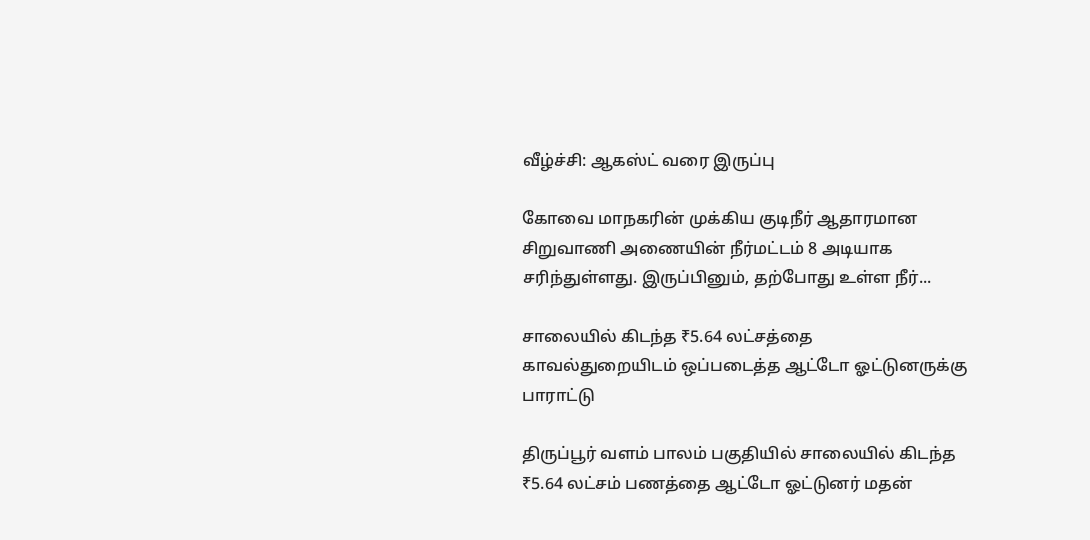வீழ்ச்சி: ஆகஸ்ட் வரை இருப்பு

கோவை மாநகரின் முக்கிய குடிநீர் ஆதாரமான சிறுவாணி அணையின் நீர்மட்டம் 8 அடியாக சரிந்துள்ளது. இருப்பினும், தற்போது உள்ள நீர்...

சாலையில் கிடந்த ₹5.64 லட்சத்தை காவல்துறையிடம் ஒப்படைத்த ஆட்டோ ஓட்டுனருக்கு பாராட்டு

திருப்பூர் வளம் பாலம் பகுதியில் சாலையில் கிடந்த ₹5.64 லட்சம் பணத்தை ஆட்டோ ஓட்டுனர் மதன்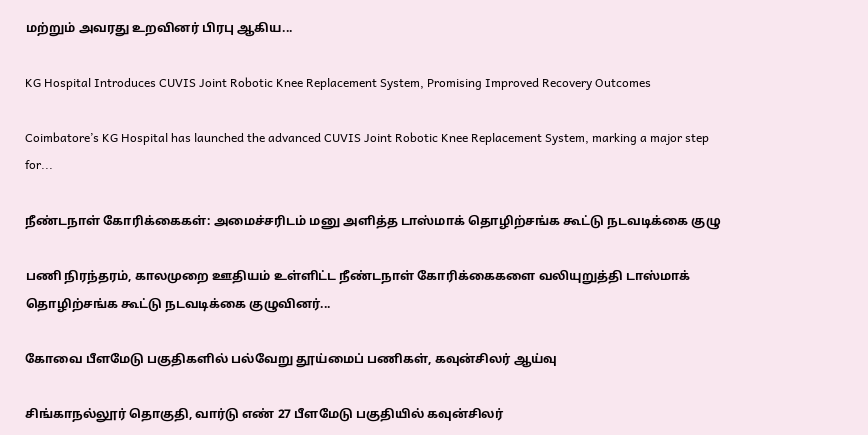மற்றும் அவரது உறவினர் பிரபு ஆகிய...

KG Hospital Introduces CUVIS Joint Robotic Knee Replacement System, Promising Improved Recovery Outcomes

Coimbatore’s KG Hospital has launched the advanced CUVIS Joint Robotic Knee Replacement System, marking a major step for...

நீண்டநாள் கோரிக்கைகள்: அமைச்சரிடம் மனு அளித்த டாஸ்மாக் தொழிற்சங்க கூட்டு நடவடிக்கை குழு

பணி நிரந்தரம், காலமுறை ஊதியம் உள்ளிட்ட நீண்டநாள் கோரிக்கைகளை வலியுறுத்தி டாஸ்மாக் தொழிற்சங்க கூட்டு நடவடிக்கை குழுவினர்...

கோவை பீளமேடு பகுதிகளில் பல்வேறு தூய்மைப் பணிகள், கவுன்சிலர் ஆய்வு

சிங்காநல்லூர் தொகுதி, வார்டு எண் 27 பீளமேடு பகுதியில் கவுன்சிலர்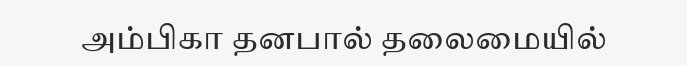அம்பிகா தனபால் தலைமையில்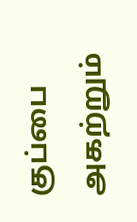குப்பை அகற்றும்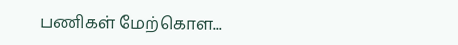பணிகள் மேற்கொள...